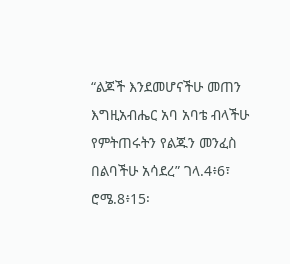“ልጆች እንደመሆናችሁ መጠን እግዚአብሔር አባ አባቴ ብላችሁ የምትጠሩትን የልጁን መንፈስ በልባችሁ አሳደረ” ገላ.4፥6፣ ሮሜ.8፥15፡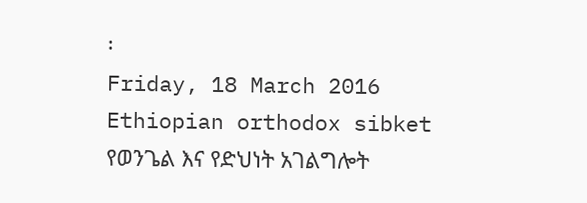፡
Friday, 18 March 2016
Ethiopian orthodox sibket የወንጌል እና የድህነት አገልግሎት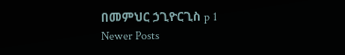በመምህር ኃጊዮርጊስ p 1
Newer Posts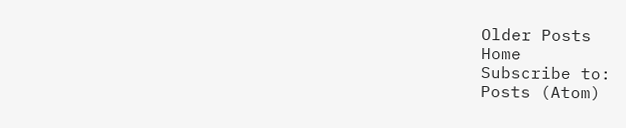Older Posts
Home
Subscribe to:
Posts (Atom)